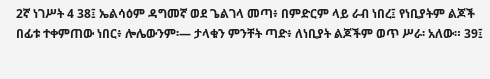2ኛ ነገሥት 4 38፤ ኤልሳዕም ዳግመኛ ወደ ጌልገላ መጣ፥ በምድርም ላይ ራብ ነበረ፤ የነቢያትም ልጆች በፊቱ ተቀምጠው ነበር፥ ሎሌውንም፡— ታላቁን ምንቸት ጣድ፥ ለነቢያት ልጆችም ወጥ ሥራ፡ አለው። 39፤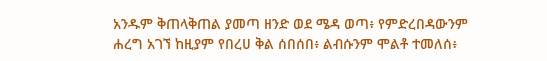አንዱም ቅጠላቅጠል ያመጣ ዘንድ ወደ ሜዳ ወጣ፥ የምድረበዳውንም ሐረግ አገኘ ከዚያም የበረሀ ቅል ሰበሰበ፥ ልብሱንም ሞልቶ ተመለሰ፥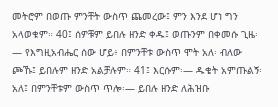መትሮም በወጡ ምንቸት ውስጥ ጨመረው፤ ምን እንደ ሆነ ግን አላወቁም። 40፤ ሰዎቹም ይበሉ ዘንድ ቀዱ፤ ወጡንም በቀመሱ ጊዜ፡— የእግዚአብሔር ሰው ሆይ፥ በምንቸቱ ውስጥ ሞት አለ፡ ብለው ጮኹ፤ ይበሉም ዘንድ አልቻሉም። 41፤ እርሱም፡— ዱቄት አምጡልኝ፡ አለ፤ በምንቸቱም ውስጥ ጥሎ፡— ይበሉ ዘንድ ለሕዝቡ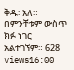ቅዱ፡ አለ። በምንቸቱም ውስጥ ክፉ ነገር አልተገኘም። 628 views16:00